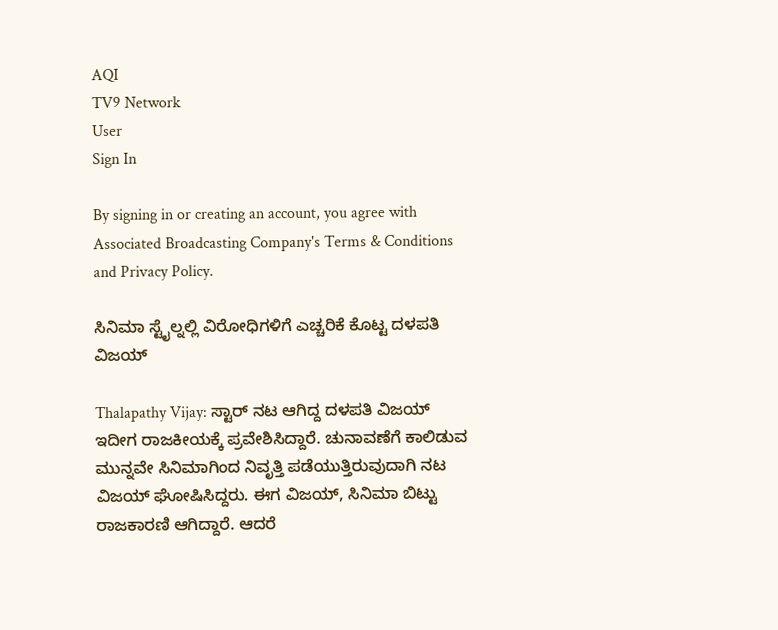AQI
TV9 Network
User
Sign In

By signing in or creating an account, you agree with Associated Broadcasting Company's Terms & Conditions and Privacy Policy.

ಸಿನಿಮಾ ಸ್ಟೈಲ್ನಲ್ಲಿ ವಿರೋಧಿಗಳಿಗೆ ಎಚ್ಚರಿಕೆ ಕೊಟ್ಟ ದಳಪತಿ ವಿಜಯ್

Thalapathy Vijay: ಸ್ಟಾರ್ ನಟ ಆಗಿದ್ದ ದಳಪತಿ ವಿಜಯ್ ಇದೀಗ ರಾಜಕೀಯಕ್ಕೆ ಪ್ರವೇಶಿಸಿದ್ದಾರೆ. ಚುನಾವಣೆಗೆ ಕಾಲಿಡುವ ಮುನ್ನವೇ ಸಿನಿಮಾಗಿಂದ ನಿವೃತ್ತಿ ಪಡೆಯುತ್ತಿರುವುದಾಗಿ ನಟ ವಿಜಯ್ ಘೋಷಿಸಿದ್ದರು. ಈಗ ವಿಜಯ್, ಸಿನಿಮಾ ಬಿಟ್ಟು ರಾಜಕಾರಣಿ ಆಗಿದ್ದಾರೆ. ಆದರೆ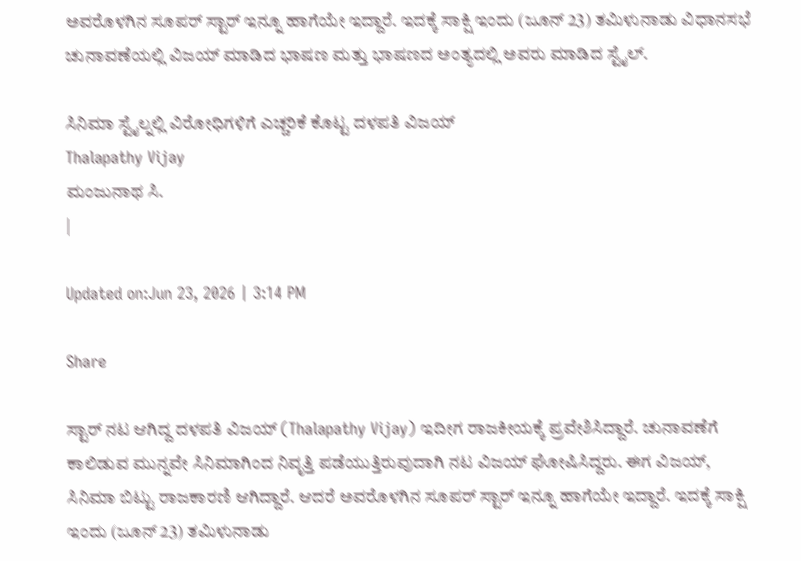ಅವರೊಳಗಿನ ಸೂಪರ್ ಸ್ಟಾರ್ ಇನ್ನೂ ಹಾಗೆಯೇ ಇದ್ದಾರೆ. ಇದಕ್ಕೆ ಸಾಕ್ಷಿ ಇಂದು (ಜೂನ್ 23) ತಮಿಳುನಾಡು ವಿಧಾನಸಭೆ ಚುನಾವಣೆಯಲ್ಲಿ ವಿಜಯ್ ಮಾಡಿದ ಭಾಷಣ ಮತ್ತು ಭಾಷಣದ ಅಂತ್ಯದಲ್ಲಿ ಅವರು ಮಾಡಿದ ಸ್ಟೈಲ್.

ಸಿನಿಮಾ ಸ್ಟೈಲ್ನಲ್ಲಿ ವಿರೋಧಿಗಳಿಗೆ ಎಚ್ಚರಿಕೆ ಕೊಟ್ಟ ದಳಪತಿ ವಿಜಯ್
Thalapathy Vijay
ಮಂಜುನಾಥ ಸಿ.
|

Updated on:Jun 23, 2026 | 3:14 PM

Share

ಸ್ಟಾರ್ ನಟ ಆಗಿದ್ದ ದಳಪತಿ ವಿಜಯ್ (Thalapathy Vijay) ಇದೀಗ ರಾಜಕೀಯಕ್ಕೆ ಪ್ರವೇಶಿಸಿದ್ದಾರೆ. ಚುನಾವಣೆಗೆ ಕಾಲಿಡುವ ಮುನ್ನವೇ ಸಿನಿಮಾಗಿಂದ ನಿವೃತ್ತಿ ಪಡೆಯುತ್ತಿರುವುದಾಗಿ ನಟ ವಿಜಯ್ ಘೋಷಿಸಿದ್ದರು. ಈಗ ವಿಜಯ್, ಸಿನಿಮಾ ಬಿಟ್ಟು ರಾಜಕಾರಣಿ ಆಗಿದ್ದಾರೆ. ಆದರೆ ಅವರೊಳಗಿನ ಸೂಪರ್ ಸ್ಟಾರ್ ಇನ್ನೂ ಹಾಗೆಯೇ ಇದ್ದಾರೆ. ಇದಕ್ಕೆ ಸಾಕ್ಷಿ ಇಂದು (ಜೂನ್ 23) ತಮಿಳುನಾಡು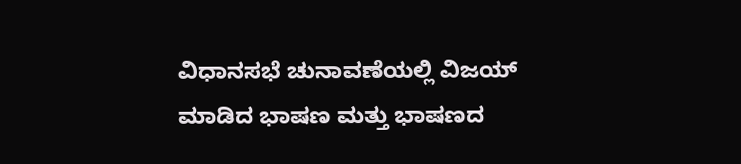ವಿಧಾನಸಭೆ ಚುನಾವಣೆಯಲ್ಲಿ ವಿಜಯ್ ಮಾಡಿದ ಭಾಷಣ ಮತ್ತು ಭಾಷಣದ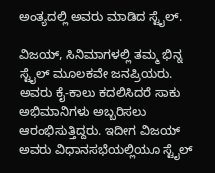ಅಂತ್ಯದಲ್ಲಿ ಅವರು ಮಾಡಿದ ಸ್ಟೈಲ್.

ವಿಜಯ್, ಸಿನಿಮಾಗಳಲ್ಲಿ ತಮ್ಮ ಭಿನ್ನ ಸ್ಟೈಲ್ ಮೂಲಕವೇ ಜನಪ್ರಿಯರು. ಅವರು ಕೈ-ಕಾಲು ಕದಲಿಸಿದರೆ ಸಾಕು ಅಭಿಮಾನಿಗಳು ಅಬ್ಬರಿಸಲು ಆರಂಭಿಸುತ್ತಿದ್ದರು. ಇದೀಗ ವಿಜಯ್ ಅವರು ವಿಧಾನಸಭೆಯಲ್ಲಿಯೂ ಸ್ಟೈಲ್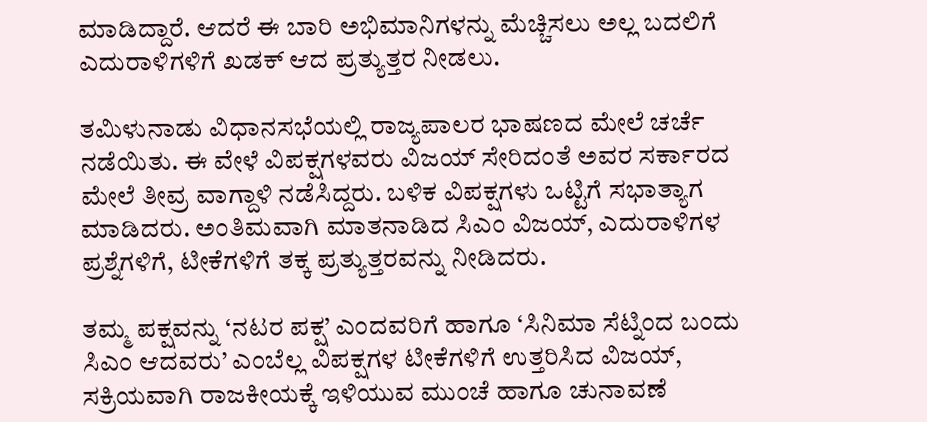ಮಾಡಿದ್ದಾರೆ. ಆದರೆ ಈ ಬಾರಿ ಅಭಿಮಾನಿಗಳನ್ನು ಮೆಚ್ಚಿಸಲು ಅಲ್ಲ ಬದಲಿಗೆ ಎದುರಾಳಿಗಳಿಗೆ ಖಡಕ್ ಆದ ಪ್ರತ್ಯುತ್ತರ ನೀಡಲು.

ತಮಿಳುನಾಡು ವಿಧಾನಸಭೆಯಲ್ಲಿ ರಾಜ್ಯಪಾಲರ ಭಾಷಣದ ಮೇಲೆ ಚರ್ಚೆ ನಡೆಯಿತು. ಈ ವೇಳೆ ವಿಪಕ್ಷಗಳವರು ವಿಜಯ್ ಸೇರಿದಂತೆ ಅವರ ಸರ್ಕಾರದ ಮೇಲೆ ತೀವ್ರ ವಾಗ್ದಾಳಿ ನಡೆಸಿದ್ದರು. ಬಳಿಕ ವಿಪಕ್ಷಗಳು ಒಟ್ಟಿಗೆ ಸಭಾತ್ಯಾಗ ಮಾಡಿದರು. ಅಂತಿಮವಾಗಿ ಮಾತನಾಡಿದ ಸಿಎಂ ವಿಜಯ್, ಎದುರಾಳಿಗಳ ಪ್ರಶ್ನೆಗಳಿಗೆ, ಟೀಕೆಗಳಿಗೆ ತಕ್ಕ ಪ್ರತ್ಯುತ್ತರವನ್ನು ನೀಡಿದರು.

ತಮ್ಮ ಪಕ್ಷವನ್ನು ‘ನಟರ ಪಕ್ಷ’ ಎಂದವರಿಗೆ ಹಾಗೂ ‘ಸಿನಿಮಾ ಸೆಟ್ನಿಂದ ಬಂದು ಸಿಎಂ ಆದವರು’ ಎಂಬೆಲ್ಲ ವಿಪಕ್ಷಗಳ ಟೀಕೆಗಳಿಗೆ ಉತ್ತರಿಸಿದ ವಿಜಯ್, ಸಕ್ರಿಯವಾಗಿ ರಾಜಕೀಯಕ್ಕೆ ಇಳಿಯುವ ಮುಂಚೆ ಹಾಗೂ ಚುನಾವಣೆ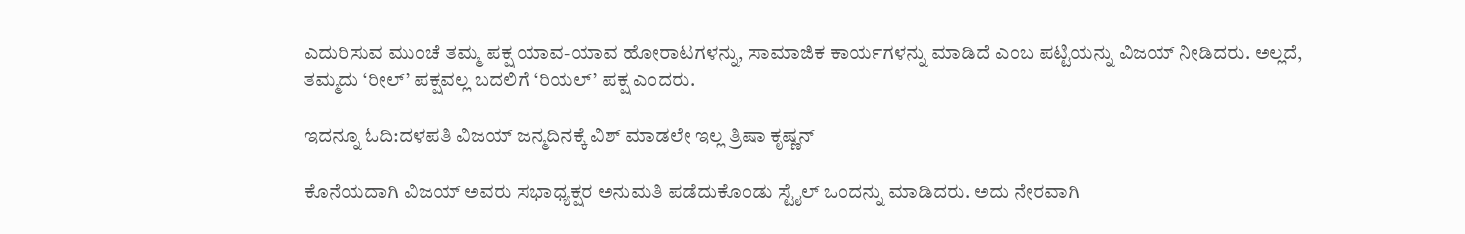ಎದುರಿಸುವ ಮುಂಚೆ ತಮ್ಮ ಪಕ್ಷ ಯಾವ-ಯಾವ ಹೋರಾಟಗಳನ್ನು, ಸಾಮಾಜಿಕ ಕಾರ್ಯಗಳನ್ನು ಮಾಡಿದೆ ಎಂಬ ಪಟ್ಟಿಯನ್ನು ವಿಜಯ್ ನೀಡಿದರು. ಅಲ್ಲದೆ, ತಮ್ಮದು ‘ರೀಲ್’ ಪಕ್ಷವಲ್ಲ ಬದಲಿಗೆ ‘ರಿಯಲ್’ ಪಕ್ಷ ಎಂದರು.

ಇದನ್ನೂ ಓದಿ:ದಳಪತಿ ವಿಜಯ್ ಜನ್ಮದಿನಕ್ಕೆ ವಿಶ್ ಮಾಡಲೇ ಇಲ್ಲ ತ್ರಿಷಾ ಕೃಷ್ಣನ್

ಕೊನೆಯದಾಗಿ ವಿಜಯ್ ಅವರು ಸಭಾಧ್ಯಕ್ಷರ ಅನುಮತಿ ಪಡೆದುಕೊಂಡು ಸ್ಟೈಲ್ ಒಂದನ್ನು ಮಾಡಿದರು. ಅದು ನೇರವಾಗಿ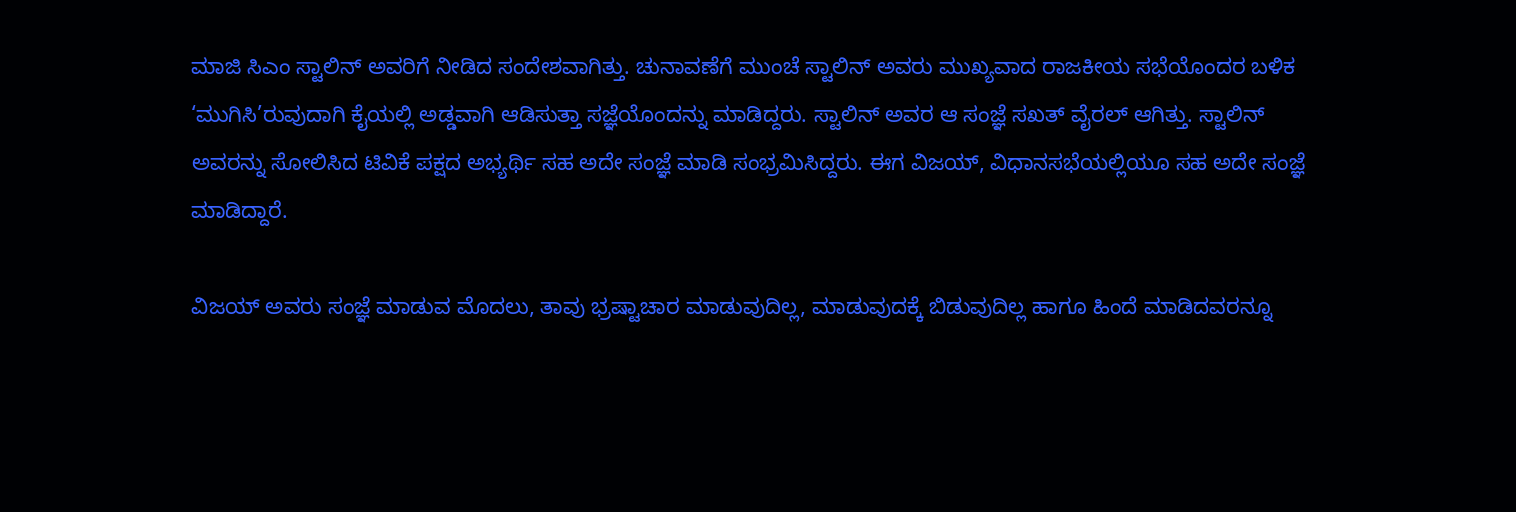ಮಾಜಿ ಸಿಎಂ ಸ್ಟಾಲಿನ್ ಅವರಿಗೆ ನೀಡಿದ ಸಂದೇಶವಾಗಿತ್ತು. ಚುನಾವಣೆಗೆ ಮುಂಚೆ ಸ್ಟಾಲಿನ್ ಅವರು ಮುಖ್ಯವಾದ ರಾಜಕೀಯ ಸಭೆಯೊಂದರ ಬಳಿಕ ‘ಮುಗಿಸಿ’ರುವುದಾಗಿ ಕೈಯಲ್ಲಿ ಅಡ್ಡವಾಗಿ ಆಡಿಸುತ್ತಾ ಸಜ್ಞೆಯೊಂದನ್ನು ಮಾಡಿದ್ದರು. ಸ್ಟಾಲಿನ್ ಅವರ ಆ ಸಂಜ್ಞೆ ಸಖತ್ ವೈರಲ್ ಆಗಿತ್ತು. ಸ್ಟಾಲಿನ್ ಅವರನ್ನು ಸೋಲಿಸಿದ ಟಿವಿಕೆ ಪಕ್ಷದ ಅಭ್ಯರ್ಥಿ ಸಹ ಅದೇ ಸಂಜ್ಞೆ ಮಾಡಿ ಸಂಭ್ರಮಿಸಿದ್ದರು. ಈಗ ವಿಜಯ್, ವಿಧಾನಸಭೆಯಲ್ಲಿಯೂ ಸಹ ಅದೇ ಸಂಜ್ಞೆ ಮಾಡಿದ್ದಾರೆ.

ವಿಜಯ್ ಅವರು ಸಂಜ್ಞೆ ಮಾಡುವ ಮೊದಲು, ತಾವು ಭ್ರಷ್ಟಾಚಾರ ಮಾಡುವುದಿಲ್ಲ, ಮಾಡುವುದಕ್ಕೆ ಬಿಡುವುದಿಲ್ಲ ಹಾಗೂ ಹಿಂದೆ ಮಾಡಿದವರನ್ನೂ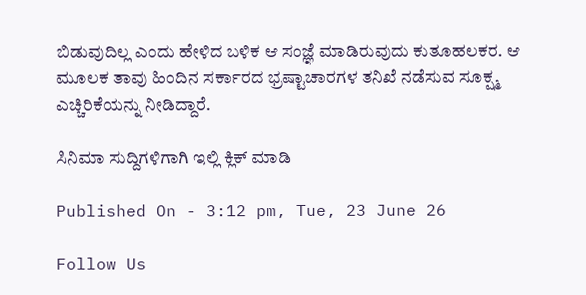ಬಿಡುವುದಿಲ್ಲ ಎಂದು ಹೇಳಿದ ಬಳಿಕ ಆ ಸಂಜ್ಞೆ ಮಾಡಿರುವುದು ಕುತೂಹಲಕರ. ಆ ಮೂಲಕ ತಾವು ಹಿಂದಿನ ಸರ್ಕಾರದ ಭ್ರಷ್ಟಾಚಾರಗಳ ತನಿಖೆ ನಡೆಸುವ ಸೂಕ್ಷ್ಮ ಎಚ್ಚಿರಿಕೆಯನ್ನು ನೀಡಿದ್ದಾರೆ.

ಸಿನಿಮಾ ಸುದ್ದಿಗಳಿಗಾಗಿ ಇಲ್ಲಿ ಕ್ಲಿಕ್ ಮಾಡಿ

Published On - 3:12 pm, Tue, 23 June 26

Follow Us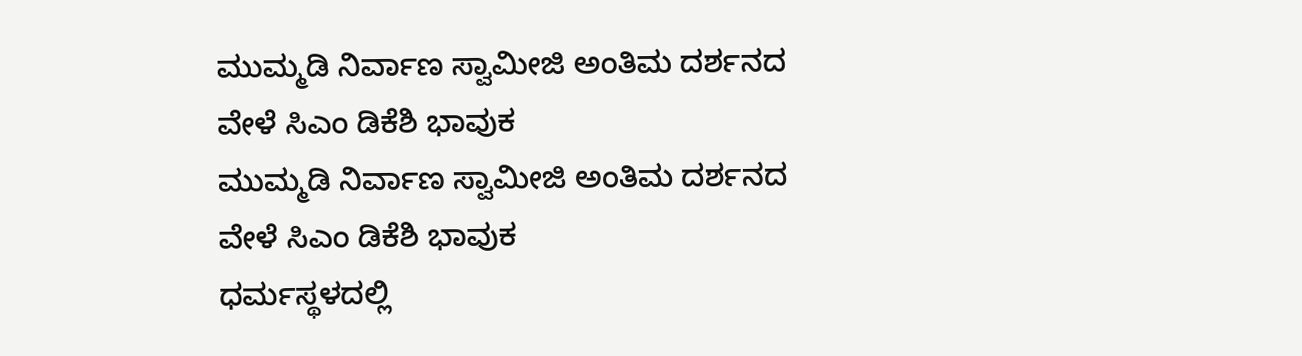ಮುಮ್ಮಡಿ ನಿರ್ವಾಣ ಸ್ವಾಮೀಜಿ ಅಂತಿಮ ದರ್ಶನದ ವೇಳೆ ಸಿಎಂ ಡಿಕೆಶಿ ಭಾವುಕ
ಮುಮ್ಮಡಿ ನಿರ್ವಾಣ ಸ್ವಾಮೀಜಿ ಅಂತಿಮ ದರ್ಶನದ ವೇಳೆ ಸಿಎಂ ಡಿಕೆಶಿ ಭಾವುಕ
ಧರ್ಮಸ್ಥಳದಲ್ಲಿ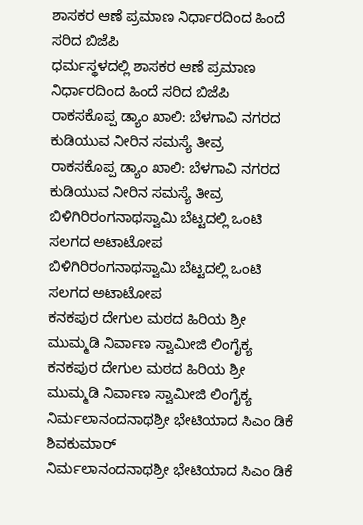ಶಾಸಕರ ಆಣೆ ಪ್ರಮಾಣ ನಿರ್ಧಾರದಿಂದ ಹಿಂದೆ ಸರಿದ ಬಿಜೆಪಿ
ಧರ್ಮಸ್ಥಳದಲ್ಲಿ ಶಾಸಕರ ಆಣೆ ಪ್ರಮಾಣ ನಿರ್ಧಾರದಿಂದ ಹಿಂದೆ ಸರಿದ ಬಿಜೆಪಿ
ರಾಕಸಕೊಪ್ಪ ಡ್ಯಾಂ ಖಾಲಿ: ಬೆಳಗಾವಿ ನಗರದ ಕುಡಿಯುವ ನೀರಿನ ಸಮಸ್ಯೆ ತೀವ್ರ
ರಾಕಸಕೊಪ್ಪ ಡ್ಯಾಂ ಖಾಲಿ: ಬೆಳಗಾವಿ ನಗರದ ಕುಡಿಯುವ ನೀರಿನ ಸಮಸ್ಯೆ ತೀವ್ರ
ಬಿಳಿಗಿರಿರಂಗನಾಥಸ್ವಾಮಿ ಬೆಟ್ಟದಲ್ಲಿ ಒಂಟಿ ಸಲಗದ ಅಟಾಟೋಪ
ಬಿಳಿಗಿರಿರಂಗನಾಥಸ್ವಾಮಿ ಬೆಟ್ಟದಲ್ಲಿ ಒಂಟಿ ಸಲಗದ ಅಟಾಟೋಪ
ಕನಕಪುರ ದೇಗುಲ ಮಠದ ಹಿರಿಯ ಶ್ರೀ ಮುಮ್ಮಡಿ ನಿರ್ವಾಣ ಸ್ವಾಮೀಜಿ ಲಿಂಗೈಕ್ಯ
ಕನಕಪುರ ದೇಗುಲ ಮಠದ ಹಿರಿಯ ಶ್ರೀ ಮುಮ್ಮಡಿ ನಿರ್ವಾಣ ಸ್ವಾಮೀಜಿ ಲಿಂಗೈಕ್ಯ
ನಿರ್ಮಲಾನಂದನಾಥಶ್ರೀ ಭೇಟಿಯಾದ ಸಿಎಂ ಡಿಕೆ ಶಿವಕುಮಾರ್
ನಿರ್ಮಲಾನಂದನಾಥಶ್ರೀ ಭೇಟಿಯಾದ ಸಿಎಂ ಡಿಕೆ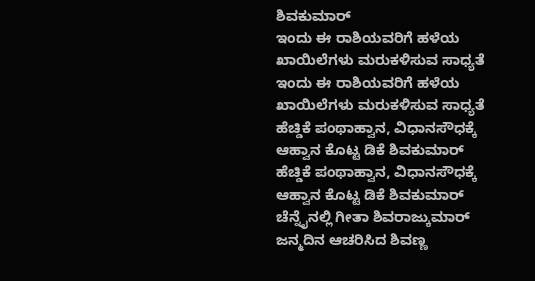ಶಿವಕುಮಾರ್
ಇಂದು ಈ ರಾಶಿಯವರಿಗೆ ಹಳೆಯ ಖಾಯಿಲೆಗಳು ಮರುಕಳಿಸುವ ಸಾಧ್ಯತೆ
ಇಂದು ಈ ರಾಶಿಯವರಿಗೆ ಹಳೆಯ ಖಾಯಿಲೆಗಳು ಮರುಕಳಿಸುವ ಸಾಧ್ಯತೆ
ಹೆಚ್ಡಿಕೆ ಪಂಥಾಹ್ವಾನ, ವಿಧಾನಸೌಧಕ್ಕೆ ಆಹ್ವಾನ ಕೊಟ್ಟ ಡಿಕೆ ಶಿವಕುಮಾರ್
ಹೆಚ್ಡಿಕೆ ಪಂಥಾಹ್ವಾನ, ವಿಧಾನಸೌಧಕ್ಕೆ ಆಹ್ವಾನ ಕೊಟ್ಟ ಡಿಕೆ ಶಿವಕುಮಾರ್
ಚೆನ್ನೈನಲ್ಲಿ ಗೀತಾ ಶಿವರಾಜ್ಕುಮಾರ್ ಜನ್ಮದಿನ ಆಚರಿಸಿದ ಶಿವಣ್ಣ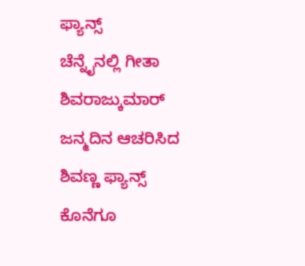ಫ್ಯಾನ್ಸ್
ಚೆನ್ನೈನಲ್ಲಿ ಗೀತಾ ಶಿವರಾಜ್ಕುಮಾರ್ ಜನ್ಮದಿನ ಆಚರಿಸಿದ ಶಿವಣ್ಣ ಫ್ಯಾನ್ಸ್
ಕೊನೆಗೂ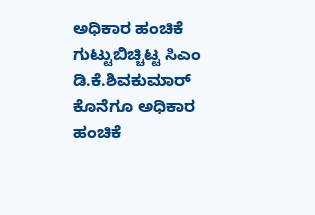ಅಧಿಕಾರ ಹಂಚಿಕೆ ಗುಟ್ಟುಬಿಚ್ಚಿಟ್ಟ ಸಿಎಂ ಡಿ.ಕೆ.ಶಿವಕುಮಾರ್
ಕೊನೆಗೂ ಅಧಿಕಾರ ಹಂಚಿಕೆ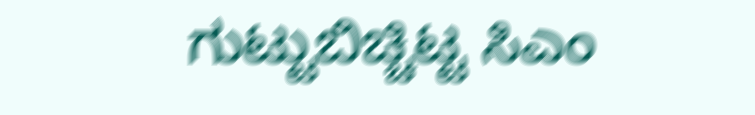ಗುಟ್ಟುಬಿಚ್ಚಿಟ್ಟ ಸಿಎಂ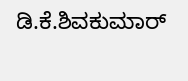ಡಿ.ಕೆ.ಶಿವಕುಮಾರ್